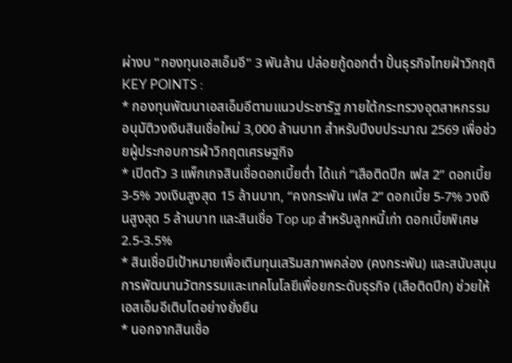ผ่างบ "กองทุนเอสเอ็มอี" 3 พันล้าน ปล่อยกู้ดอกต่ำ ปั้นธุรกิจไทยฝ่าวิกฤติ
KEY POINTS :
* กองทุนพัฒนาเอสเอ็มอีตามแนวประชารัฐ ภายใต้กระทรวงอุตสาหกรรม อนุมัติวงเงินสินเชื่อใหม่ 3,000 ล้านบาท สำหรับปีงบประมาณ 2569 เพื่อช่วยผู้ประกอบการฝ่าวิกฤตเศรษฐกิจ
* เปิดตัว 3 แพ็กเกจสินเชื่อดอกเบี้ยต่ำ ได้แก่ “เสือติดปีก เฟส 2” ดอกเบี้ย 3-5% วงเงินสูงสุด 15 ล้านบาท, “คงกระพัน เฟส 2” ดอกเบี้ย 5-7% วงเงินสูงสุด 5 ล้านบาท และสินเชื่อ Top up สำหรับลูกหนี้เก่า ดอกเบี้ยพิเศษ 2.5-3.5%
* สินเชื่อมีเป้าหมายเพื่อเติมทุนเสริมสภาพคล่อง (คงกระพัน) และสนับสนุนการพัฒนานวัตกรรมและเทคโนโลยีเพื่อยกระดับธุรกิจ (เสือติดปีก) ช่วยให้เอสเอ็มอีเติบโตอย่างยั่งยืน
* นอกจากสินเชื่อ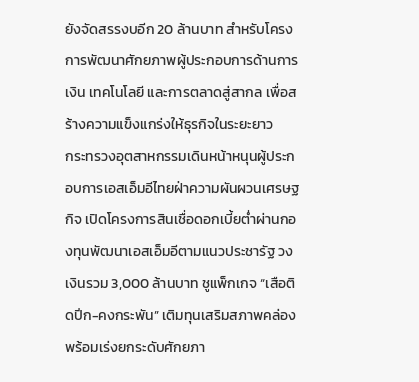ยังจัดสรรงบอีก 20 ล้านบาท สำหรับโครงการพัฒนาศักยภาพผู้ประกอบการด้านการเงิน เทคโนโลยี และการตลาดสู่สากล เพื่อสร้างความแข็งแกร่งให้ธุรกิจในระยะยาว
กระทรวงอุตสาหกรรมเดินหน้าหนุนผู้ประกอบการเอสเอ็มอีไทยฝ่าความผันผวนเศรษฐกิจ เปิดโครงการสินเชื่อดอกเบี้ยต่ำผ่านกองทุนพัฒนาเอสเอ็มอีตามแนวประชารัฐ วงเงินรวม 3,000 ล้านบาท ชูแพ็กเกจ “เสือติดปีก-คงกระพัน” เติมทุนเสริมสภาพคล่อง พร้อมเร่งยกระดับศักยภา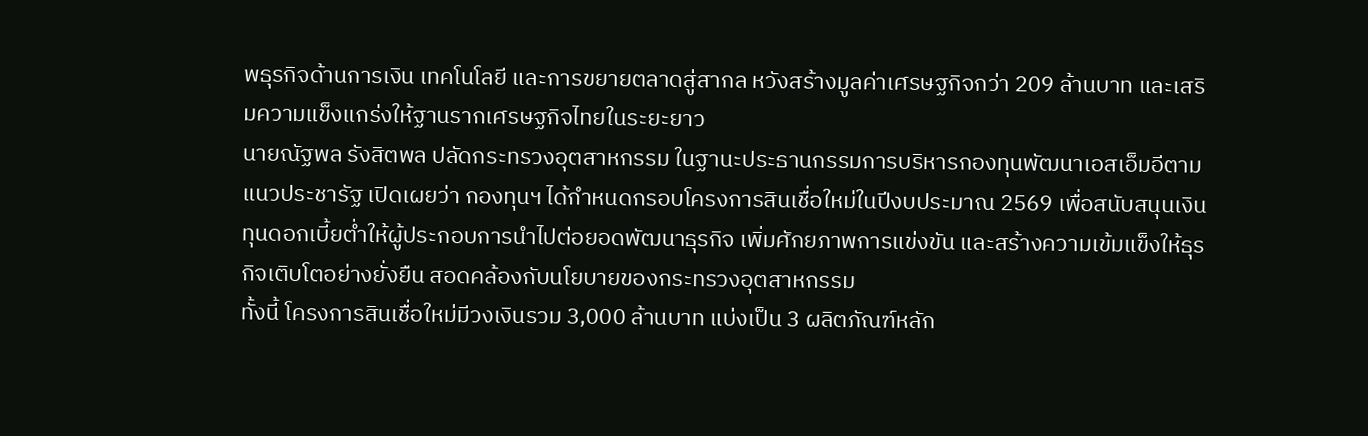พธุรกิจด้านการเงิน เทคโนโลยี และการขยายตลาดสู่สากล หวังสร้างมูลค่าเศรษฐกิจกว่า 209 ล้านบาท และเสริมความแข็งแกร่งให้ฐานรากเศรษฐกิจไทยในระยะยาว
นายณัฐพล รังสิตพล ปลัดกระทรวงอุตสาหกรรม ในฐานะประธานกรรมการบริหารกองทุนพัฒนาเอสเอ็มอีตามแนวประชารัฐ เปิดเผยว่า กองทุนฯ ได้กำหนดกรอบโครงการสินเชื่อใหม่ในปีงบประมาณ 2569 เพื่อสนับสนุนเงินทุนดอกเบี้ยต่ำให้ผู้ประกอบการนำไปต่อยอดพัฒนาธุรกิจ เพิ่มศักยภาพการแข่งขัน และสร้างความเข้มแข็งให้ธุรกิจเติบโตอย่างยั่งยืน สอดคล้องกับนโยบายของกระทรวงอุตสาหกรรม
ทั้งนี้ โครงการสินเชื่อใหม่มีวงเงินรวม 3,000 ล้านบาท แบ่งเป็น 3 ผลิตภัณฑ์หลัก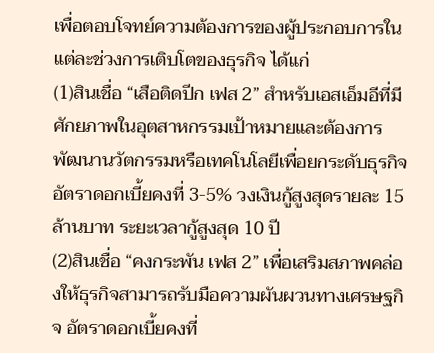เพื่อตอบโจทย์ความต้องการของผู้ประกอบการในแต่ละช่วงการเติบโตของธุรกิจ ได้แก่
(1)สินเชื่อ “เสือติดปีก เฟส 2” สำหรับเอสเอ็มอีที่มีศักยภาพในอุตสาหกรรมเป้าหมายและต้องการพัฒนานวัตกรรมหรือเทคโนโลยีเพื่อยกระดับธุรกิจ อัตราดอกเบี้ยคงที่ 3-5% วงเงินกู้สูงสุดรายละ 15 ล้านบาท ระยะเวลากู้สูงสุด 10 ปี
(2)สินเชื่อ “คงกระพัน เฟส 2” เพื่อเสริมสภาพคล่องให้ธุรกิจสามารถรับมือความผันผวนทางเศรษฐกิจ อัตราดอกเบี้ยคงที่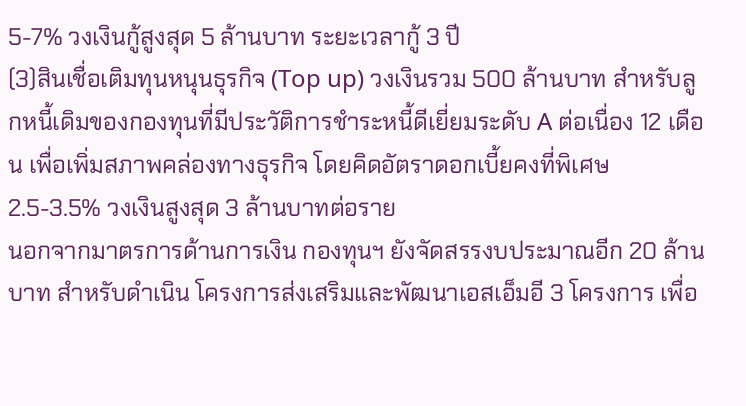5-7% วงเงินกู้สูงสุด 5 ล้านบาท ระยะเวลากู้ 3 ปี
(3)สินเชื่อเติมทุนหนุนธุรกิจ (Top up) วงเงินรวม 500 ล้านบาท สำหรับลูกหนี้เดิมของกองทุนที่มีประวัติการชำระหนี้ดีเยี่ยมระดับ A ต่อเนื่อง 12 เดือน เพื่อเพิ่มสภาพคล่องทางธุรกิจ โดยคิดอัตราดอกเบี้ยคงที่พิเศษ 2.5-3.5% วงเงินสูงสุด 3 ล้านบาทต่อราย
นอกจากมาตรการด้านการเงิน กองทุนฯ ยังจัดสรรงบประมาณอีก 20 ล้านบาท สำหรับดำเนิน โครงการส่งเสริมและพัฒนาเอสเอ็มอี 3 โครงการ เพื่อ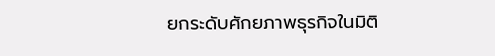ยกระดับศักยภาพธุรกิจในมิติ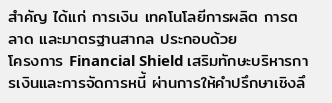สำคัญ ได้แก่ การเงิน เทคโนโลยีการผลิต การตลาด และมาตรฐานสากล ประกอบด้วย
โครงการ Financial Shield เสริมทักษะบริหารการเงินและการจัดการหนี้ ผ่านการให้คำปรึกษาเชิงลึ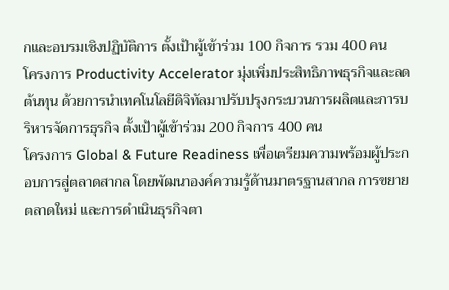กและอบรมเชิงปฏิบัติการ ตั้งเป้าผู้เข้าร่วม 100 กิจการ รวม 400 คน
โครงการ Productivity Accelerator มุ่งเพิ่มประสิทธิภาพธุรกิจและลดต้นทุน ด้วยการนำเทคโนโลยีดิจิทัลมาปรับปรุงกระบวนการผลิตและการบริหารจัดการธุรกิจ ตั้งเป้าผู้เข้าร่วม 200 กิจการ 400 คน
โครงการ Global & Future Readiness เพื่อเตรียมความพร้อมผู้ประกอบการสู่ตลาดสากล โดยพัฒนาองค์ความรู้ด้านมาตรฐานสากล การขยายตลาดใหม่ และการดำเนินธุรกิจตา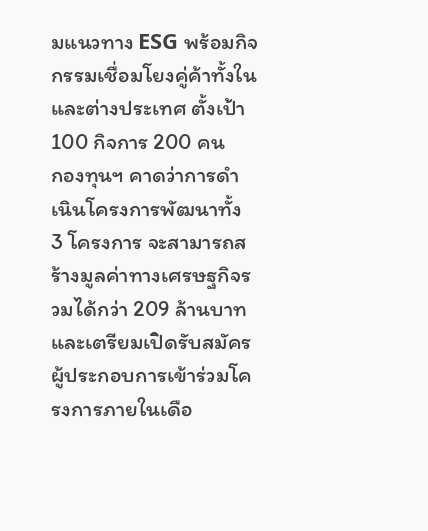มแนวทาง ESG พร้อมกิจกรรมเชื่อมโยงคู่ค้าทั้งในและต่างประเทศ ตั้งเป้า 100 กิจการ 200 คน
กองทุนฯ คาดว่าการดำเนินโครงการพัฒนาทั้ง 3 โครงการ จะสามารถสร้างมูลค่าทางเศรษฐกิจรวมได้กว่า 209 ล้านบาท และเตรียมเปิดรับสมัครผู้ประกอบการเข้าร่วมโครงการภายในเดือ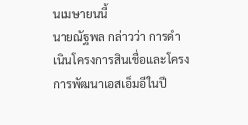นเมษายนนี้
นายณัฐพล กล่าวว่า การดำเนินโครงการสินเชื่อและโครงการพัฒนาเอสเอ็มอีในปี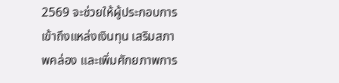2569 จะช่วยให้ผู้ประกอบการเข้าถึงแหล่งเงินทุน เสริมสภาพคล่อง และเพิ่มศักยภาพการ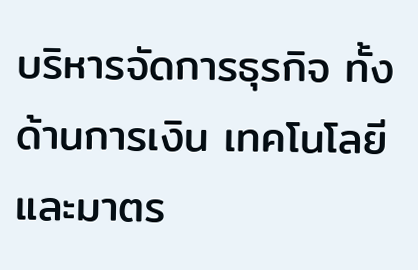บริหารจัดการธุรกิจ ทั้งด้านการเงิน เทคโนโลยี และมาตร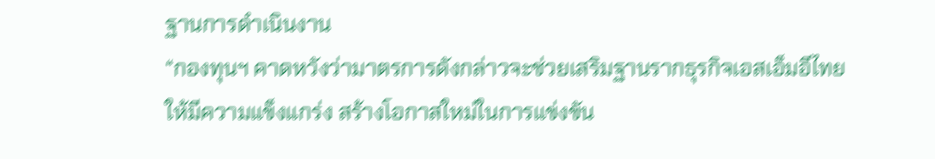ฐานการดำเนินงาน
“กองทุนฯ คาดหวังว่ามาตรการดังกล่าวจะช่วยเสริมฐานรากธุรกิจเอสเอ็มอีไทยให้มีความแข็งแกร่ง สร้างโอกาสใหม่ในการแข่งขัน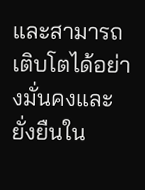และสามารถเติบโตได้อย่างมั่นคงและยั่งยืนใน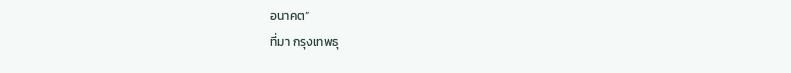อนาคต”
ที่มา กรุงเทพธุ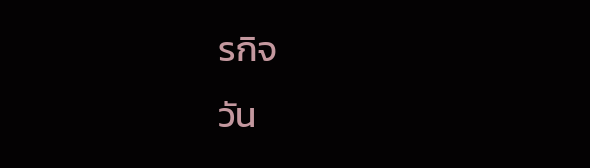รกิจ
วัน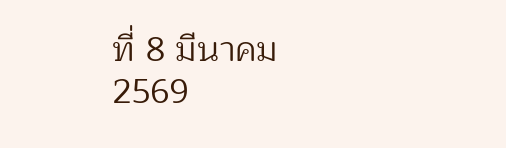ที่ 8 มีนาคม 2569